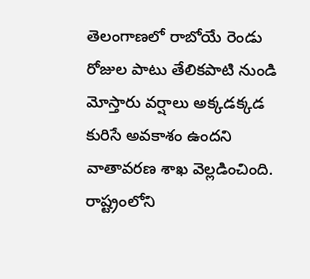తెలంగాణలో రాబోయే రెండు రోజుల పాటు తేలికపాటి నుండి మోస్తారు వర్షాలు అక్కడక్కడ కురిసే అవకాశం ఉందని వాతావరణ శాఖ వెల్లడించింది. రాష్ట్రంలోని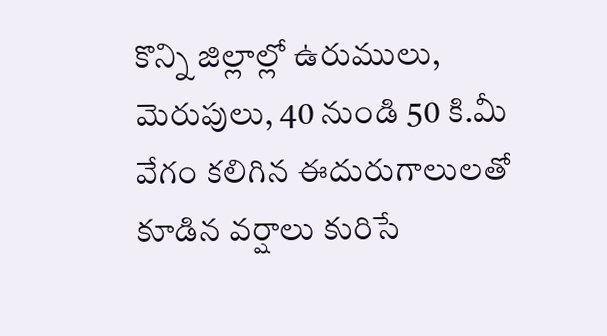కొన్ని జిల్లాల్లో ఉరుములు, మెరుపులు, 40 నుండి 50 కి.మీ వేగం కలిగిన ఈదురుగాలులతో కూడిన వర్షాలు కురిసే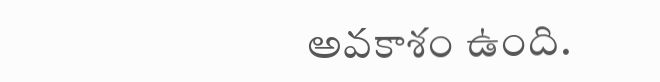అవకాశం ఉంది.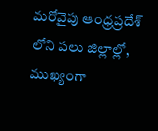మరోవైపు ఆంధ్రప్రదేశ్ లోని పలు జిల్లాల్లో, ముఖ్యంగా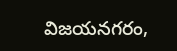విజయనగరం,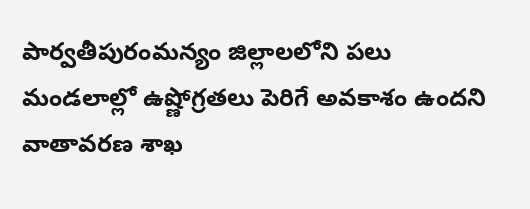పార్వతీపురంమన్యం జిల్లాలలోని పలు మండలాల్లో ఉష్ణోగ్రతలు పెరిగే అవకాశం ఉందని వాతావరణ శాఖ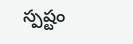స్పష్టం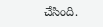చేసింది.